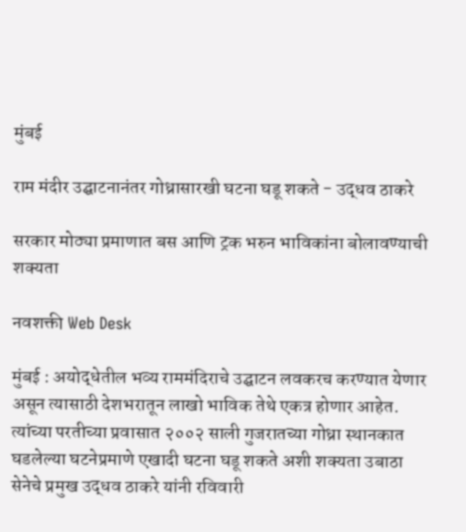मुंबई

राम मंदीर उद्घाटनानंतर गोध्रासारखी घटना घडू शकते - उद्धव ठाकरे

सरकार मोठ्या प्रमाणात बस आणि ट्रक भरुन भाविकांना बोलावण्याची शक्यता

नवशक्ती Web Desk

मुंबई : अयोद्धेतील भव्य राममंदिराचे उद्घाटन लवकरच करण्यात येणार असून त्यासाठी देशभरातून लाखो भाविक तेथे एकत्र होणार आहेत. त्यांच्या परतीच्या प्रवासात २००२ साली गुजरातच्या गोध्रा स्थानकात घडलेल्या घटनेप्रमाणे एखादी घटना घडू शकते अशी शक्यता उबाठा सेनेचे प्रमुख उद्धव ठाकरे यांनी रविवारी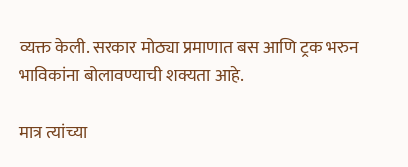व्यक्त केली. सरकार मोठ्या प्रमाणात बस आणि ट्रक भरुन भाविकांना बोलावण्याची शक्यता आहे.

मात्र त्यांच्या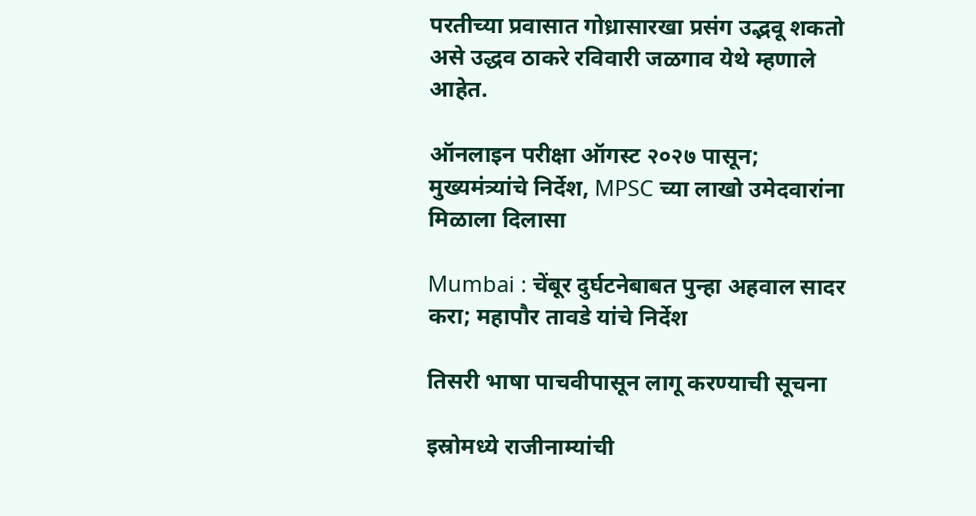परतीच्या प्रवासात गोध्रासारखा प्रसंग उद्भवू शकतो असे उद्धव ठाकरे रविवारी जळगाव येथे म्हणाले आहेत.

ऑनलाइन परीक्षा ऑगस्ट २०२७ पासून; मुख्यमंत्र्यांचे निर्देश, MPSC च्या लाखो उमेदवारांना मिळाला दिलासा

Mumbai : चेंबूर दुर्घटनेबाबत पुन्हा अहवाल सादर करा; महापौर तावडे यांचे निर्देश

तिसरी भाषा पाचवीपासून लागू करण्याची सूचना

इस्रोमध्ये राजीनाम्यांची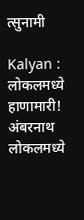त्सुनामी

Kalyan : लोकलमध्ये हाणामारी! अंबरनाथ लोकलमध्ये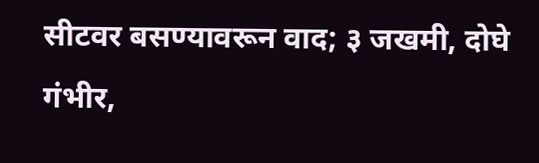सीटवर बसण्यावरून वाद; ३ जखमी, दोघे गंभीर,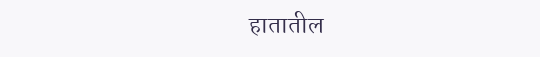हातातील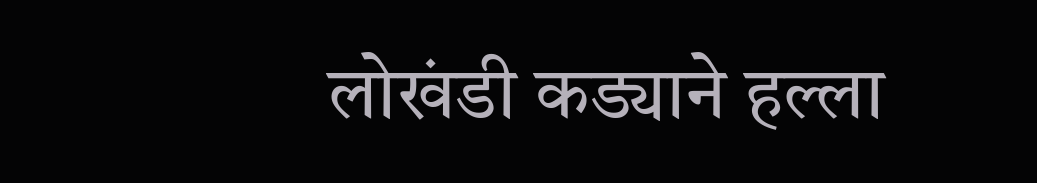लोखंडी कड्याने हल्ला